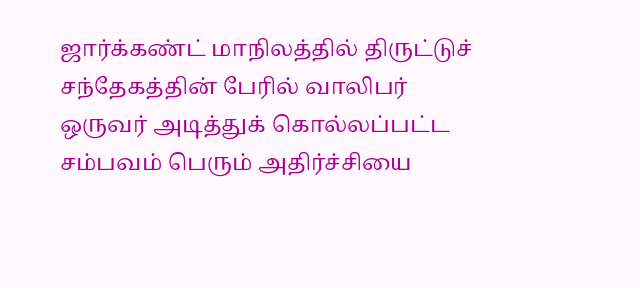ஜார்க்கண்ட் மாநிலத்தில் திருட்டுச் சந்தேகத்தின் பேரில் வாலிபர் ஒருவர் அடித்துக் கொல்லப்பட்ட சம்பவம் பெரும் அதிர்ச்சியை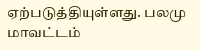ஏற்படுத்தியுள்ளது. பலமு மாவட்டம்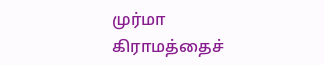முர்மா கிராமத்தைச்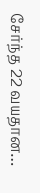சேர்ந்த 22 வயதான…